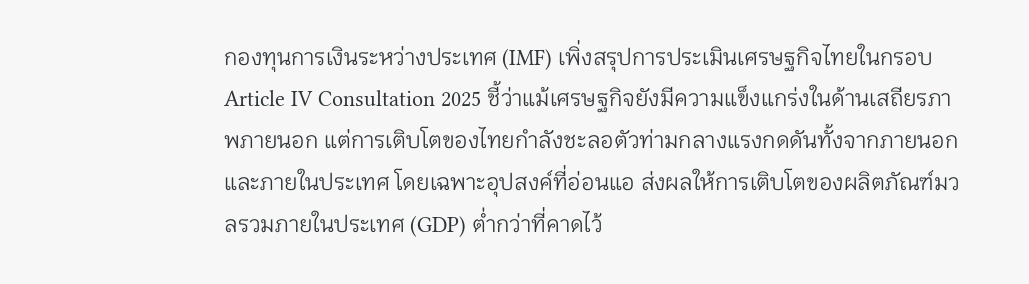กองทุนการเงินระหว่างประเทศ (IMF) เพิ่งสรุปการประเมินเศรษฐกิจไทยในกรอบ Article IV Consultation 2025 ชี้ว่าแม้เศรษฐกิจยังมีความแข็งแกร่งในด้านเสถียรภาพภายนอก แต่การเติบโตของไทยกำลังชะลอตัวท่ามกลางแรงกดดันทั้งจากภายนอกและภายในประเทศ โดยเฉพาะอุปสงค์ที่อ่อนแอ ส่งผลให้การเติบโตของผลิตภัณฑ์มวลรวมภายในประเทศ (GDP) ต่ำกว่าที่คาดไว้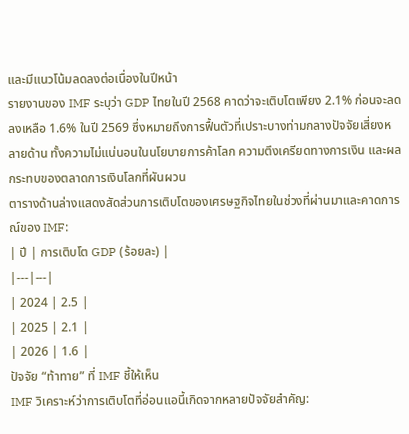และมีแนวโน้มลดลงต่อเนื่องในปีหน้า
รายงานของ IMF ระบุว่า GDP ไทยในปี 2568 คาดว่าจะเติบโตเพียง 2.1% ก่อนจะลดลงเหลือ 1.6% ในปี 2569 ซึ่งหมายถึงการฟื้นตัวที่เปราะบางท่ามกลางปัจจัยเสี่ยงหลายด้าน ทั้งความไม่แน่นอนในนโยบายการค้าโลก ความตึงเครียดทางการเงิน และผลกระทบของตลาดการเงินโลกที่ผันผวน
ตารางด้านล่างแสดงสัดส่วนการเติบโตของเศรษฐกิจไทยในช่วงที่ผ่านมาและคาดการณ์ของ IMF:
| ปี | การเติบโต GDP (ร้อยละ) |
|---|---|
| 2024 | 2.5 |
| 2025 | 2.1 |
| 2026 | 1.6 |
ปัจจัย “ท้าทาย” ที่ IMF ชี้ให้เห็น
IMF วิเคราะห์ว่าการเติบโตที่อ่อนแอนี้เกิดจากหลายปัจจัยสำคัญ: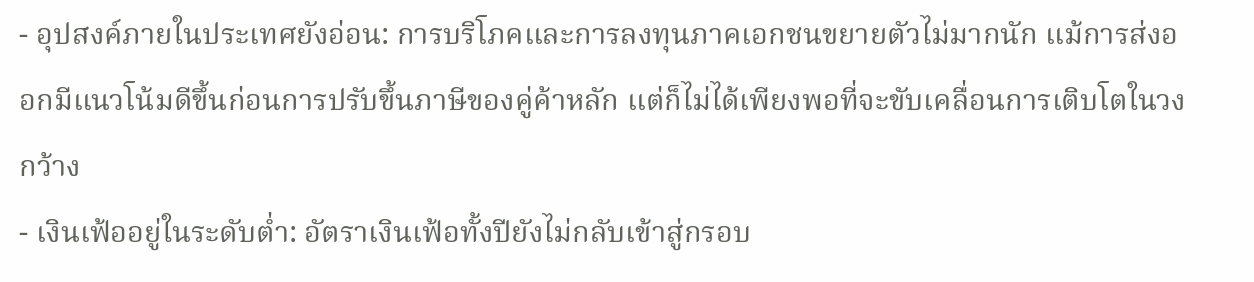- อุปสงค์ภายในประเทศยังอ่อน: การบริโภคและการลงทุนภาคเอกชนขยายตัวไม่มากนัก แม้การส่งออกมีแนวโน้มดีขึ้นก่อนการปรับขึ้นภาษีของคู่ค้าหลัก แต่ก็ไม่ได้เพียงพอที่จะขับเคลื่อนการเติบโตในวงกว้าง
- เงินเฟ้ออยู่ในระดับต่ำ: อัตราเงินเฟ้อทั้งปียังไม่กลับเข้าสู่กรอบ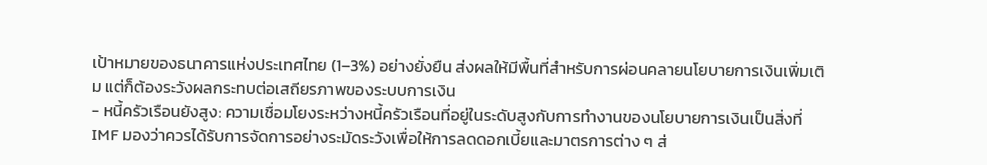เป้าหมายของธนาคารแห่งประเทศไทย (1–3%) อย่างยั่งยืน ส่งผลให้มีพื้นที่สำหรับการผ่อนคลายนโยบายการเงินเพิ่มเติม แต่ก็ต้องระวังผลกระทบต่อเสถียรภาพของระบบการเงิน
- หนี้ครัวเรือนยังสูง: ความเชื่อมโยงระหว่างหนี้ครัวเรือนที่อยู่ในระดับสูงกับการทำงานของนโยบายการเงินเป็นสิ่งที่ IMF มองว่าควรได้รับการจัดการอย่างระมัดระวังเพื่อให้การลดดอกเบี้ยและมาตรการต่าง ๆ ส่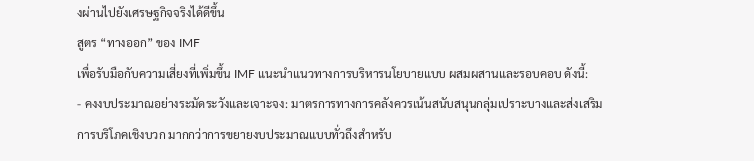งผ่านไปยังเศรษฐกิจจริงได้ดีขึ้น
สูตร “ทางออก” ของ IMF
เพื่อรับมือกับความเสี่ยงที่เพิ่มขึ้น IMF แนะนำแนวทางการบริหารนโยบายแบบ ผสมผสานและรอบคอบ ดังนี้:
- คงงบประมาณอย่างระมัดระวังและเจาะจง: มาตรการทางการคลังควรเน้นสนับสนุนกลุ่มเปราะบางและส่งเสริมการบริโภคเชิงบวก มากกว่าการขยายงบประมาณแบบทั่วถึงสำหรับ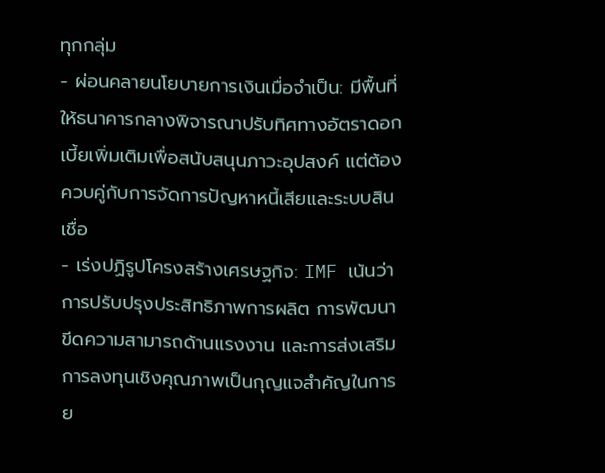ทุกกลุ่ม
- ผ่อนคลายนโยบายการเงินเมื่อจำเป็น: มีพื้นที่ให้ธนาคารกลางพิจารณาปรับทิศทางอัตราดอกเบี้ยเพิ่มเติมเพื่อสนับสนุนภาวะอุปสงค์ แต่ต้องควบคู่กับการจัดการปัญหาหนี้เสียและระบบสินเชื่อ
- เร่งปฏิรูปโครงสร้างเศรษฐกิจ: IMF เน้นว่าการปรับปรุงประสิทธิภาพการผลิต การพัฒนาขีดความสามารถด้านแรงงาน และการส่งเสริมการลงทุนเชิงคุณภาพเป็นกุญแจสำคัญในการย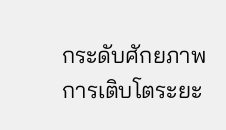กระดับศักยภาพการเติบโตระยะ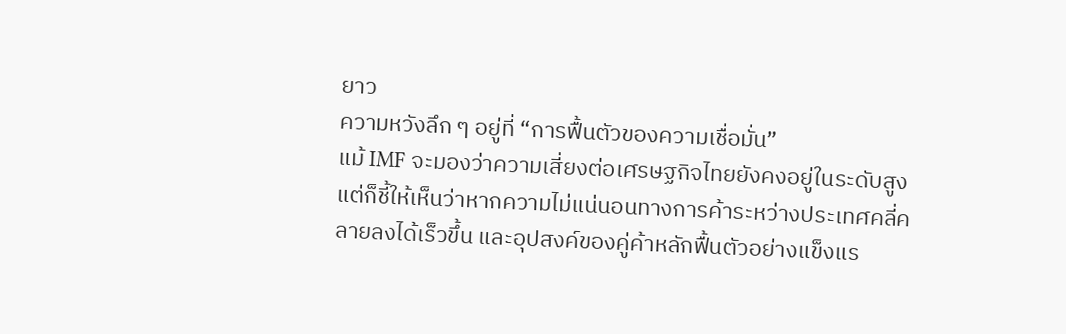ยาว
ความหวังลึก ๆ อยู่ที่ “การฟื้นตัวของความเชื่อมั่น”
แม้ IMF จะมองว่าความเสี่ยงต่อเศรษฐกิจไทยยังคงอยู่ในระดับสูง แต่ก็ชี้ให้เห็นว่าหากความไม่แน่นอนทางการค้าระหว่างประเทศคลี่คลายลงได้เร็วขึ้น และอุปสงค์ของคู่ค้าหลักฟื้นตัวอย่างแข็งแร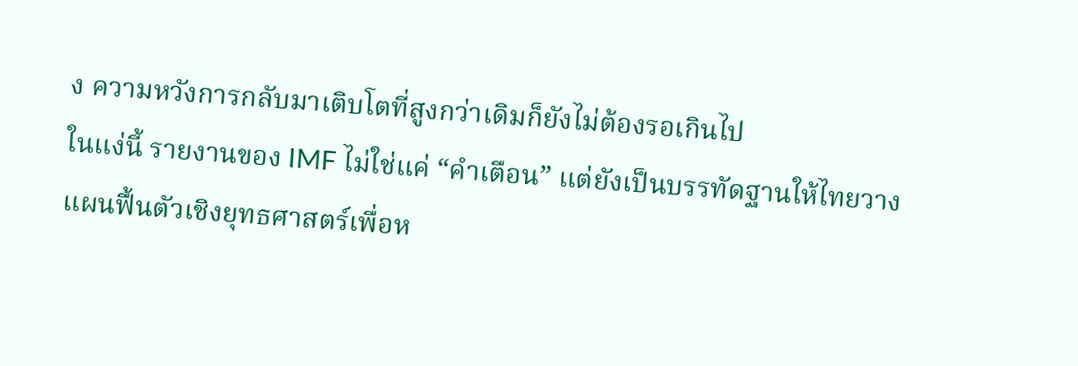ง ความหวังการกลับมาเติบโตที่สูงกว่าเดิมก็ยังไม่ต้องรอเกินไป
ในแง่นี้ รายงานของ IMF ไม่ใช่แค่ “คำเตือน” แต่ยังเป็นบรรทัดฐานให้ไทยวางแผนฟื้นตัวเชิงยุทธศาสตร์เพื่อห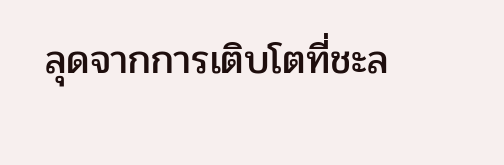ลุดจากการเติบโตที่ชะล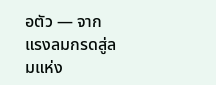อตัว — จากแรงลมกรดสู่ลมแห่ง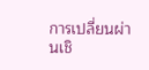การเปลี่ยนผ่านเชิ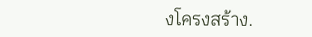งโครงสร้าง.